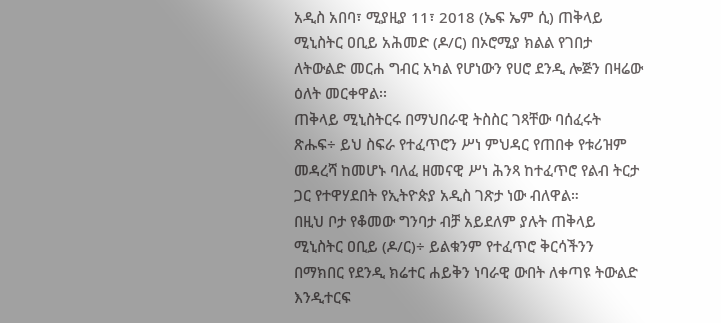አዲስ አበባ፣ ሚያዚያ 11፣ 2018 (ኤፍ ኤም ሲ) ጠቅላይ ሚኒስትር ዐቢይ አሕመድ (ዶ/ር) በኦሮሚያ ክልል የገበታ ለትውልድ መርሐ ግብር አካል የሆነውን የሀሮ ደንዲ ሎጅን በዛሬው ዕለት መርቀዋል፡፡
ጠቅላይ ሚኒስትርሩ በማህበራዊ ትስስር ገጻቸው ባሰፈሩት ጽሑፍ÷ ይህ ስፍራ የተፈጥሮን ሥነ ምህዳር የጠበቀ የቱሪዝም መዳረሻ ከመሆኑ ባለፈ ዘመናዊ ሥነ ሕንጻ ከተፈጥሮ የልብ ትርታ ጋር የተዋሃደበት የኢትዮጵያ አዲስ ገጽታ ነው ብለዋል።
በዚህ ቦታ የቆመው ግንባታ ብቻ አይደለም ያሉት ጠቅላይ ሚኒስትር ዐቢይ (ዶ/ር)÷ ይልቁንም የተፈጥሮ ቅርሳችንን በማክበር የደንዲ ክሬተር ሐይቅን ነባራዊ ውበት ለቀጣዩ ትውልድ እንዲተርፍ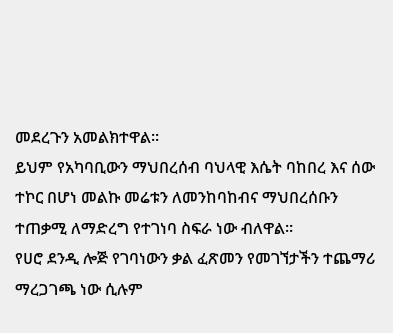መደረጉን አመልክተዋል፡፡
ይህም የአካባቢውን ማህበረሰብ ባህላዊ እሴት ባከበረ እና ሰው ተኮር በሆነ መልኩ መሬቱን ለመንከባከብና ማህበረሰቡን ተጠቃሚ ለማድረግ የተገነባ ስፍራ ነው ብለዋል።
የሀሮ ደንዲ ሎጅ የገባነውን ቃል ፈጽመን የመገኘታችን ተጨማሪ ማረጋገጫ ነው ሲሉም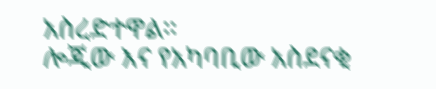አስረድተዋል።
ሎጂው እና የአካባቢው አስደናቂ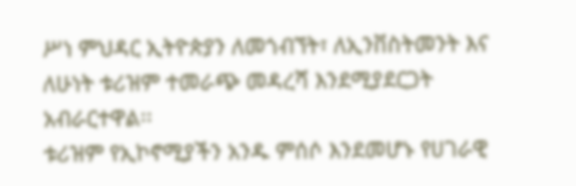ሥነ ምህዳር ኢትዮጵያን ለመጎብኘት፣ ለኢንቨስትመንት እና ለሁነት ቱሪዝም ተመራጭ መዳረሻ እንደሚያደርጋት አብራርተዋል፡፡
ቱሪዝም የኢኮኖሚያችን አንዱ ምሰሶ እንደመሆኑ የሀገራዊ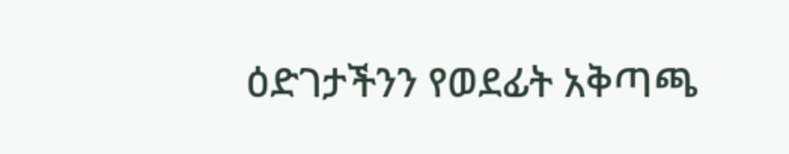ዕድገታችንን የወደፊት አቅጣጫ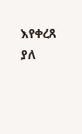እየቀረጸ ያለ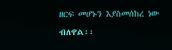ዘርፍ መሆኑን እያስመሰከረ ነው ብለዋል፡፡